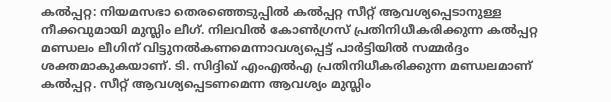കൽപ്പറ്റ: നിയമസഭാ തെരഞ്ഞെടുപ്പിൽ കൽപ്പറ്റ സീറ്റ് ആവശ്യപ്പെടാനുള്ള നീക്കവുമായി മുസ്ലിം ലീഗ്. നിലവിൽ കോൺഗ്രസ് പ്രതിനിധീകരിക്കുന്ന കൽപ്പറ്റ മണ്ഡലം ലീഗിന് വിട്ടുനൽകണമെന്നാവശ്യപ്പെട്ട് പാർട്ടിയിൽ സമ്മർദ്ദം ശക്തമാകുകയാണ്. ടി. സിദ്ദിഖ് എംഎൽഎ പ്രതിനിധീകരിക്കുന്ന മണ്ഡലമാണ് കൽപ്പറ്റ. സീറ്റ് ആവശ്യപ്പെടണമെന്ന ആവശ്യം മുസ്ലിം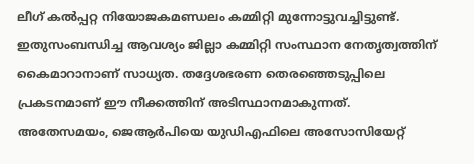ലീഗ് കൽപ്പറ്റ നിയോജകമണ്ഡലം കമ്മിറ്റി മുന്നോട്ടുവച്ചിട്ടുണ്ട്. ഇതുസംബന്ധിച്ച ആവശ്യം ജില്ലാ കമ്മിറ്റി സംസ്ഥാന നേതൃത്വത്തിന് കൈമാറാനാണ് സാധ്യത. തദ്ദേശഭരണ തെരഞ്ഞെടുപ്പിലെ പ്രകടനമാണ് ഈ നീക്കത്തിന് അടിസ്ഥാനമാകുന്നത്.
അതേസമയം, ജെആർപിയെ യുഡിഎഫിലെ അസോസിയേറ്റ്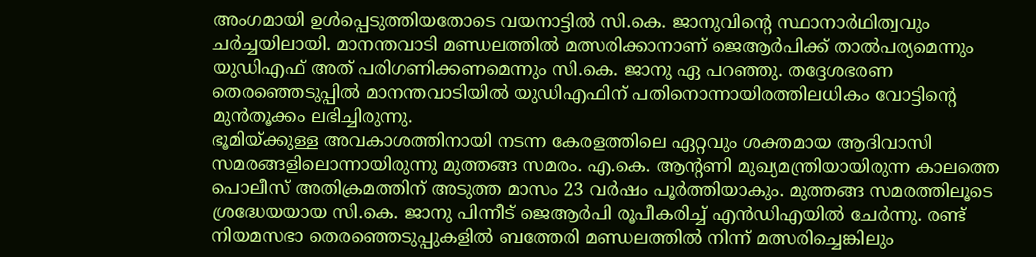അംഗമായി ഉൾപ്പെടുത്തിയതോടെ വയനാട്ടിൽ സി.കെ. ജാനുവിന്റെ സ്ഥാനാർഥിത്വവും ചർച്ചയിലായി. മാനന്തവാടി മണ്ഡലത്തിൽ മത്സരിക്കാനാണ് ജെആർപിക്ക് താൽപര്യമെന്നും യുഡിഎഫ് അത് പരിഗണിക്കണമെന്നും സി.കെ. ജാനു ഏ പറഞ്ഞു. തദ്ദേശഭരണ തെരഞ്ഞെടുപ്പിൽ മാനന്തവാടിയിൽ യുഡിഎഫിന് പതിനൊന്നായിരത്തിലധികം വോട്ടിന്റെ മുൻതൂക്കം ലഭിച്ചിരുന്നു.
ഭൂമിയ്ക്കുള്ള അവകാശത്തിനായി നടന്ന കേരളത്തിലെ ഏറ്റവും ശക്തമായ ആദിവാസി സമരങ്ങളിലൊന്നായിരുന്നു മുത്തങ്ങ സമരം. എ.കെ. ആന്റണി മുഖ്യമന്ത്രിയായിരുന്ന കാലത്തെ പൊലീസ് അതിക്രമത്തിന് അടുത്ത മാസം 23 വർഷം പൂർത്തിയാകും. മുത്തങ്ങ സമരത്തിലൂടെ ശ്രദ്ധേയയായ സി.കെ. ജാനു പിന്നീട് ജെആർപി രൂപീകരിച്ച് എൻഡിഎയിൽ ചേർന്നു. രണ്ട് നിയമസഭാ തെരഞ്ഞെടുപ്പുകളിൽ ബത്തേരി മണ്ഡലത്തിൽ നിന്ന് മത്സരിച്ചെങ്കിലും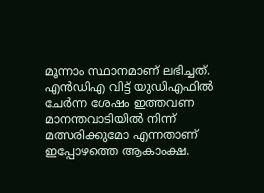മൂന്നാം സ്ഥാനമാണ് ലഭിച്ചത്. എൻഡിഎ വിട്ട് യുഡിഎഫിൽ ചേർന്ന ശേഷം ഇത്തവണ മാനന്തവാടിയിൽ നിന്ന് മത്സരിക്കുമോ എന്നതാണ് ഇപ്പോഴത്തെ ആകാംക്ഷ.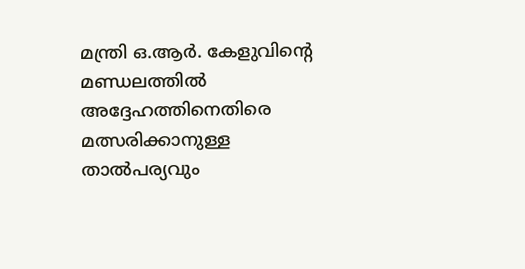മന്ത്രി ഒ.ആർ. കേളുവിന്റെ മണ്ഡലത്തിൽ അദ്ദേഹത്തിനെതിരെ മത്സരിക്കാനുള്ള താൽപര്യവും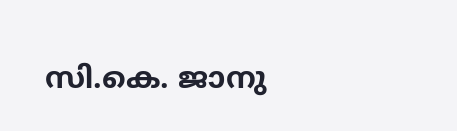സി.കെ. ജാനു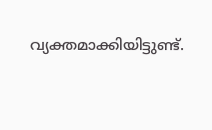വ്യക്തമാക്കിയിട്ടുണ്ട്.